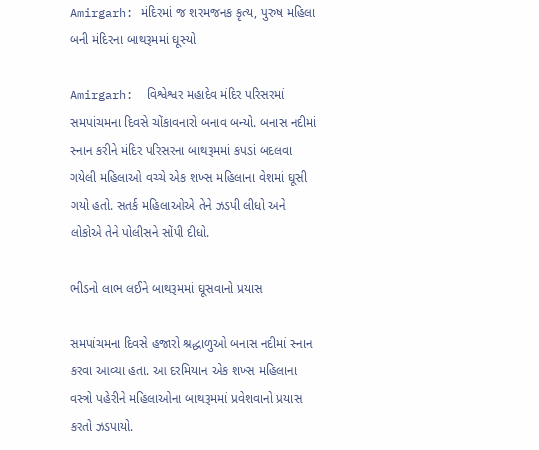Amirgarh: મંદિરમાં જ શરમજનક કૃત્ય, પુરુષ મહિલા બની મંદિરના બાથરૂમમાં ઘૂસ્યો

Amirgarh:  વિશ્વેશ્વર મહાદેવ મંદિર પરિસરમાં સમપાંચમના દિવસે ચોંકાવનારો બનાવ બન્યો. બનાસ નદીમાં સ્નાન કરીને મંદિર પરિસરના બાથરૂમમાં કપડાં બદલવા ગયેલી મહિલાઓ વચ્ચે એક શખ્સ મહિલાના વેશમાં ઘૂસી ગયો હતો. સતર્ક મહિલાઓએ તેને ઝડપી લીધો અને લોકોએ તેને પોલીસને સોંપી દીધો.

ભીડનો લાભ લઈને બાથરૂમમાં ઘૂસવાનો પ્રયાસ

સમપાંચમના દિવસે હજારો શ્રદ્ધાળુઓ બનાસ નદીમાં સ્નાન કરવા આવ્યા હતા. આ દરમિયાન એક શખ્સ મહિલાના વસ્ત્રો પહેરીને મહિલાઓના બાથરૂમમાં પ્રવેશવાનો પ્રયાસ કરતો ઝડપાયો.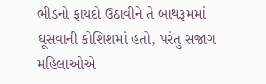ભીડનો ફાયદો ઉઠાવીને તે બાથરૂમમાં ઘૂસવાની કોશિશમાં હતો, પરંતુ સજાગ મહિલાઓએ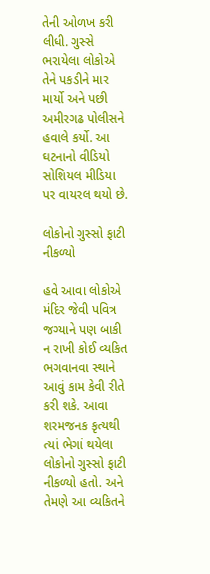તેની ઓળખ કરી લીધી. ગુસ્સે ભરાયેલા લોકોએ તેને પકડીને માર માર્યો અને પછી અમીરગઢ પોલીસને હવાલે કર્યો. આ ઘટનાનો વીડિયો સોશિયલ મીડિયા પર વાયરલ થયો છે.

લોકોનો ગુસ્સો ફાટી નીકળ્યો

હવે આવા લોકોએ મંદિર જેવી પવિત્ર જગ્યાને પણ બાકી ન રાખી કોઈ વ્યકિત ભગવાનવા સ્થાને આવું કામ કેવી રીતે કરી શકે. આવા શરમજનક કૃત્યથી ત્યાં ભેગાં થયેલા લોકોનો ગુસ્સો ફાટી નીકળ્યો હતો. અને તેમણે આ વ્યકિતને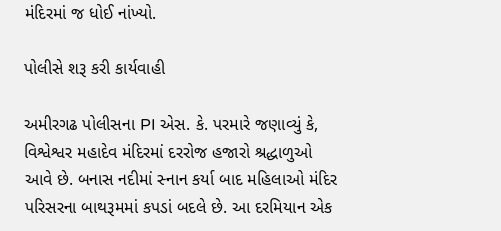મંદિરમાં જ ધોઈ નાંખ્યો.

પોલીસે શરૂ કરી કાર્યવાહી

અમીરગઢ પોલીસના PI એસ. કે. પરમારે જણાવ્યું કે, વિશ્વેશ્વર મહાદેવ મંદિરમાં દરરોજ હજારો શ્રદ્ધાળુઓ આવે છે. બનાસ નદીમાં સ્નાન કર્યા બાદ મહિલાઓ મંદિર પરિસરના બાથરૂમમાં કપડાં બદલે છે. આ દરમિયાન એક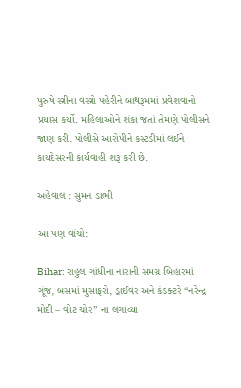પુરુષે સ્ત્રીના વસ્ત્રો પહેરીને બાથરૂમમાં પ્રવેશવાનો પ્રયાસ કર્યો. મહિલાઓને શંકા જતાં તેમણે પોલીસને જાણ કરી. પોલીસે આરોપીને કસ્ટડીમાં લઈને કાયદેસરની કાર્યવાહી શરૂ કરી છે.

અહેવાલ : સુમન ડાભી

આ પણ વાંચો:

Bihar: રાહુલ ગાંધીના નારાની સમગ્ર બિહારમાં ગૂંજ, બસમાં મુસાફરો, ડ્રાઈવર અને કંડક્ટરે “નરેન્દ્ર મોદી – વોટ ચોર” ના લગાવ્યા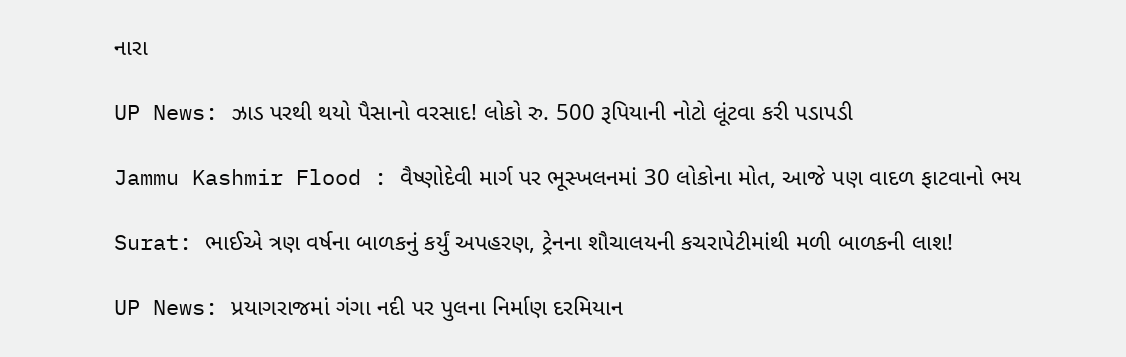નારા

UP News: ઝાડ પરથી થયો પૈસાનો વરસાદ! લોકો રુ. 500 રૂપિયાની નોટો લૂંટવા કરી પડાપડી

Jammu Kashmir Flood : વૈષ્ણોદેવી માર્ગ પર ભૂસ્ખલનમાં 30 લોકોના મોત, આજે પણ વાદળ ફાટવાનો ભય

Surat: ભાઈએ ત્રણ વર્ષના બાળકનું કર્યું અપહરણ, ટ્રેનના શૌચાલયની કચરાપેટીમાંથી મળી બાળકની લાશ!

UP News: પ્રયાગરાજમાં ગંગા નદી પર પુલના નિર્માણ દરમિયાન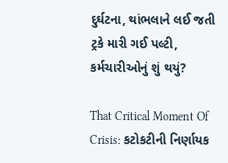દુર્ઘટના, થાંભલાને લઈ જતી ટ્રકે મારી ગઈ પલ્ટી, કર્મચારીઓનું શું થયું?

That Critical Moment Of Crisis: કટોકટીની નિર્ણાયક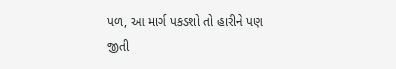પળ, આ માર્ગ પકડશો તો હારીને પણ જીતી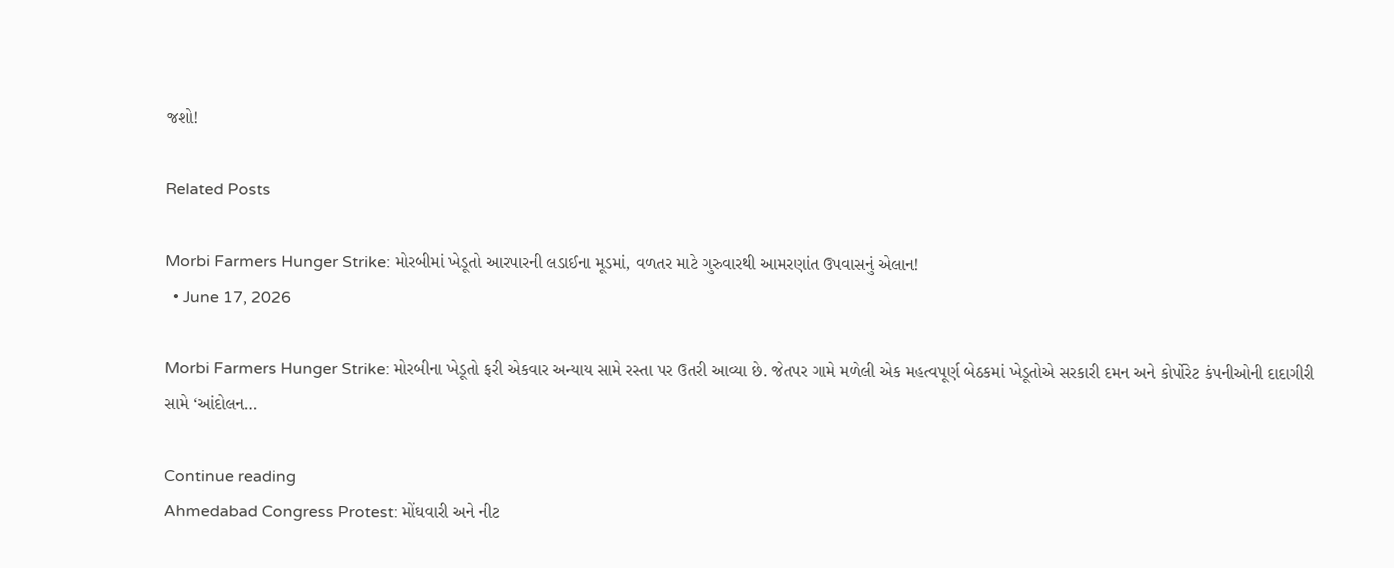જશો!

Related Posts

Morbi Farmers Hunger Strike: મોરબીમાં ખેડૂતો આરપારની લડાઈના મૂડમાં, વળતર માટે ગુરુવારથી આમરણાંત ઉપવાસનું એલાન!
  • June 17, 2026

Morbi Farmers Hunger Strike: મોરબીના ખેડૂતો ફરી એકવાર અન્યાય સામે રસ્તા પર ઉતરી આવ્યા છે. જેતપર ગામે મળેલી એક મહત્વપૂર્ણ બેઠકમાં ખેડૂતોએ સરકારી દમન અને કોર્પોરેટ કંપનીઓની દાદાગીરી સામે ‘આંદોલન…

Continue reading
Ahmedabad Congress Protest: મોંઘવારી અને નીટ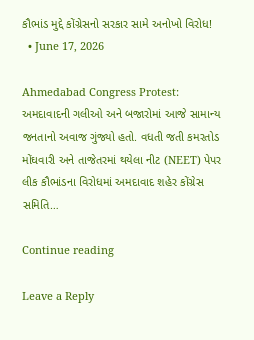કૌભાંડ મુદ્દે કોંગ્રેસનો સરકાર સામે અનોખો વિરોધ!
  • June 17, 2026

Ahmedabad Congress Protest: અમદાવાદની ગલીઓ અને બજારોમાં આજે સામાન્ય જનતાનો અવાજ ગુંજ્યો હતો. વધતી જતી કમરતોડ મોંઘવારી અને તાજેતરમાં થયેલા નીટ (NEET) પેપર લીક કૌભાંડના વિરોધમાં અમદાવાદ શહેર કોંગ્રેસ સમિતિ…

Continue reading

Leave a Reply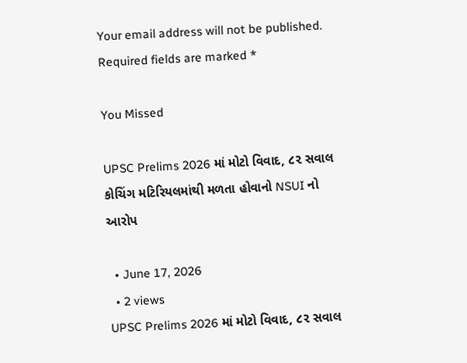Your email address will not be published. Required fields are marked *

You Missed

UPSC Prelims 2026 માં મોટો વિવાદ, ૮૨ સવાલ કોચિંગ મટિરિયલમાંથી મળતા હોવાનો NSUI નો આરોપ

  • June 17, 2026
  • 2 views
UPSC Prelims 2026 માં મોટો વિવાદ, ૮૨ સવાલ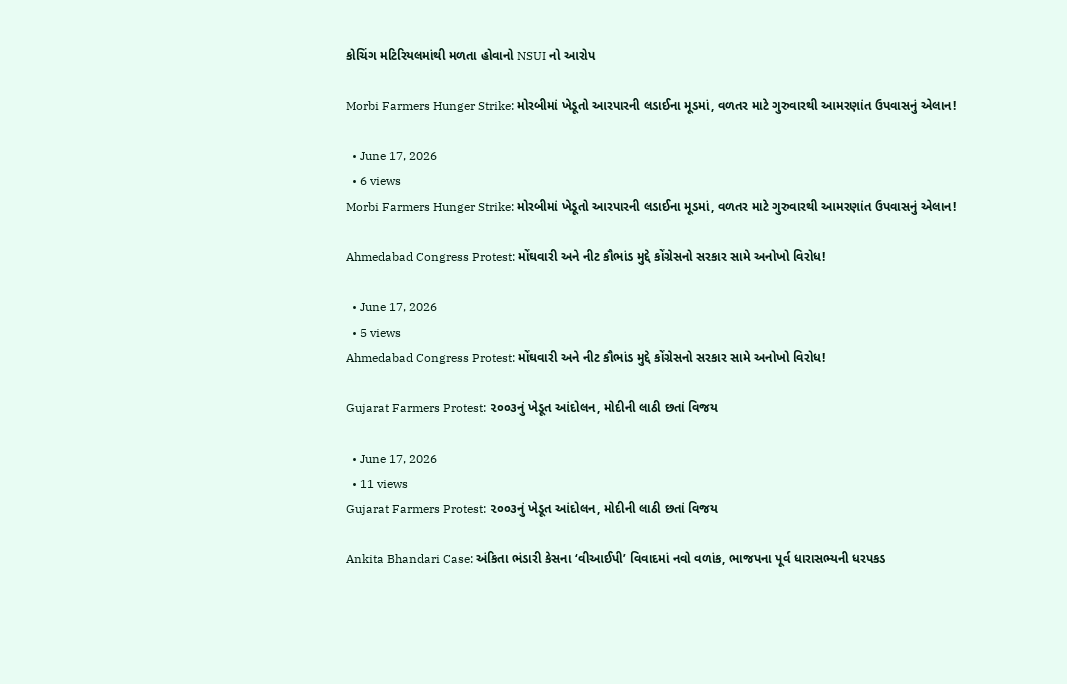કોચિંગ મટિરિયલમાંથી મળતા હોવાનો NSUI નો આરોપ

Morbi Farmers Hunger Strike: મોરબીમાં ખેડૂતો આરપારની લડાઈના મૂડમાં, વળતર માટે ગુરુવારથી આમરણાંત ઉપવાસનું એલાન!

  • June 17, 2026
  • 6 views
Morbi Farmers Hunger Strike: મોરબીમાં ખેડૂતો આરપારની લડાઈના મૂડમાં, વળતર માટે ગુરુવારથી આમરણાંત ઉપવાસનું એલાન!

Ahmedabad Congress Protest: મોંઘવારી અને નીટ કૌભાંડ મુદ્દે કોંગ્રેસનો સરકાર સામે અનોખો વિરોધ!

  • June 17, 2026
  • 5 views
Ahmedabad Congress Protest: મોંઘવારી અને નીટ કૌભાંડ મુદ્દે કોંગ્રેસનો સરકાર સામે અનોખો વિરોધ!

Gujarat Farmers Protest: ૨૦૦૩નું ખેડૂત આંદોલન, મોદીની લાઠી છતાં વિજય

  • June 17, 2026
  • 11 views
Gujarat Farmers Protest: ૨૦૦૩નું ખેડૂત આંદોલન, મોદીની લાઠી છતાં વિજય

Ankita Bhandari Case: અંકિતા ભંડારી કેસના ‘વીઆઈપી’ વિવાદમાં નવો વળાંક, ભાજપના પૂર્વ ધારાસભ્યની ધરપકડ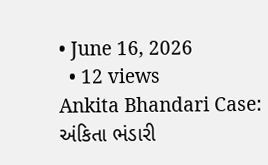• June 16, 2026
  • 12 views
Ankita Bhandari Case: અંકિતા ભંડારી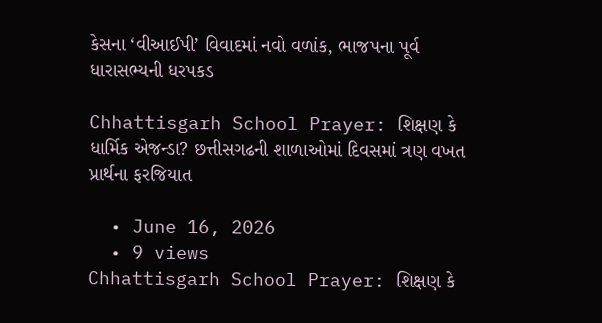કેસના ‘વીઆઈપી’ વિવાદમાં નવો વળાંક, ભાજપના પૂર્વ ધારાસભ્યની ધરપકડ

Chhattisgarh School Prayer: શિક્ષણ કે ધાર્મિક એજન્ડા? છત્તીસગઢની શાળાઓમાં દિવસમાં ત્રણ વખત પ્રાર્થના ફરજિયાત

  • June 16, 2026
  • 9 views
Chhattisgarh School Prayer: શિક્ષણ કે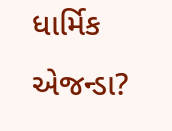ધાર્મિક એજન્ડા?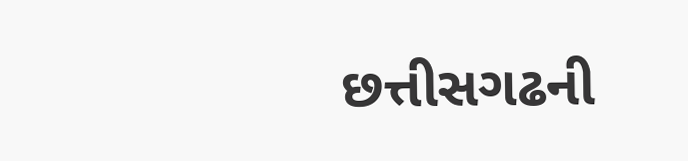છત્તીસગઢની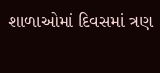શાળાઓમાં દિવસમાં ત્રણ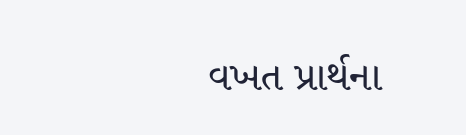વખત પ્રાર્થના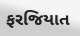ફરજિયાત